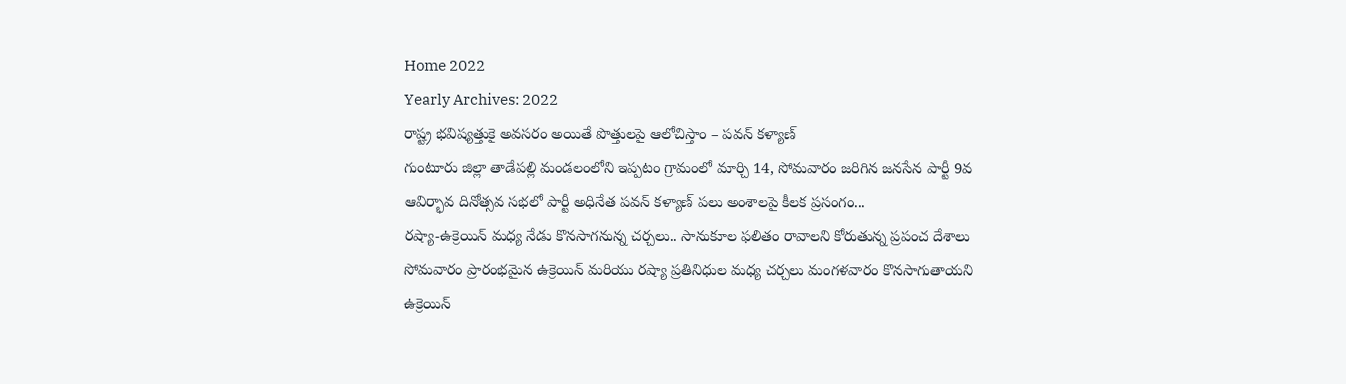Home 2022
Yearly Archives: 2022
రాష్ట్ర భవిష్యత్తుకై అవసరం అయితే పొత్తులపై ఆలోచిస్తాం – పవన్ కళ్యాణ్
గుంటూరు జిల్లా తాడేపల్లి మండలంలోని ఇప్పటం గ్రామంలో మార్చి 14, సోమవారం జరిగిన జనసేన పార్టీ 9వ ఆవిర్భావ దినోత్సవ సభలో పార్టీ అధినేత పవన్ కళ్యాణ్ పలు అంశాలపై కీలక ప్రసంగం...
రష్యా-ఉక్రెయిన్ మధ్య నేడు కొనసాగనున్న చర్చలు.. సానుకూల ఫలితం రావాలని కోరుతున్న ప్రపంచ దేశాలు
సోమవారం ప్రారంభమైన ఉక్రెయిన్ మరియు రష్యా ప్రతినిధుల మధ్య చర్చలు మంగళవారం కొనసాగుతాయని ఉక్రెయిన్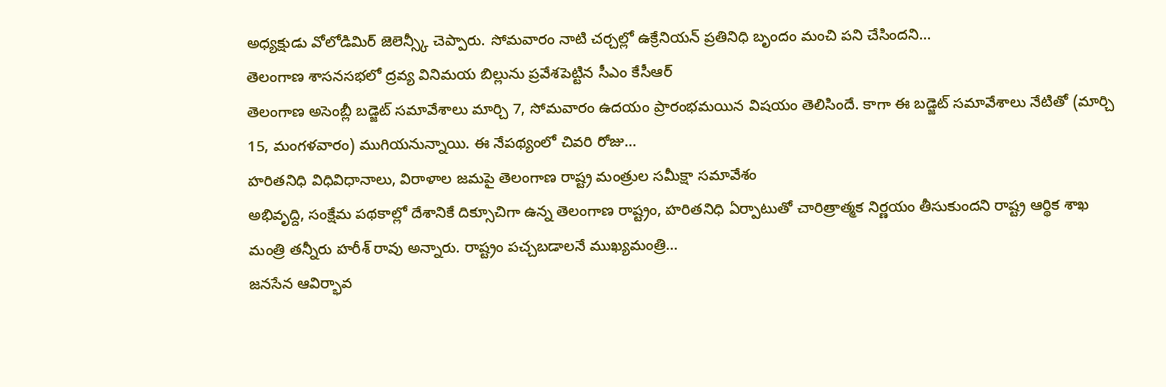అధ్యక్షుడు వోలోడిమిర్ జెలెన్స్కీ చెప్పారు. సోమవారం నాటి చర్చల్లో ఉక్రేనియన్ ప్రతినిధి బృందం మంచి పని చేసిందని...
తెలంగాణ శాసనసభలో ద్రవ్య వినిమయ బిల్లును ప్రవేశపెట్టిన సీఎం కేసీఆర్
తెలంగాణ అసెంబ్లీ బడ్జెట్ సమావేశాలు మార్చి 7, సోమవారం ఉదయం ప్రారంభమయిన విషయం తెలిసిందే. కాగా ఈ బడ్జెట్ సమావేశాలు నేటితో (మార్చి 15, మంగళవారం) ముగియనున్నాయి. ఈ నేపథ్యంలో చివరి రోజు...
హరితనిధి విధివిధానాలు, విరాళాల జమపై తెలంగాణ రాష్ట్ర మంత్రుల సమీక్షా సమావేశం
అభివృద్ది, సంక్షేమ పథకాల్లో దేశానికే దిక్సూచిగా ఉన్న తెలంగాణ రాష్ట్రం, హరితనిధి ఏర్పాటుతో చారిత్రాత్మక నిర్ణయం తీసుకుందని రాష్ట్ర ఆర్థిక శాఖ మంత్రి తన్నీరు హరీశ్ రావు అన్నారు. రాష్ట్రం పచ్చబడాలనే ముఖ్యమంత్రి...
జనసేన ఆవిర్భావ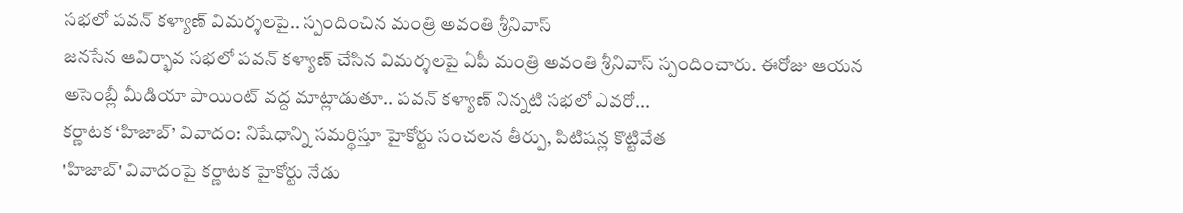సభలో పవన్ కళ్యాణ్ విమర్శలపై.. స్పందించిన మంత్రి అవంతి శ్రీనివాస్
జనసేన ఆవిర్భావ సభలో పవన్ కళ్యాణ్ చేసిన విమర్శలపై ఏపీ మంత్రి అవంతి శ్రీనివాస్ స్పందించారు. ఈరోజు ఆయన అసెంబ్లీ మీడియా పాయింట్ వద్ద మాట్లాడుతూ.. పవన్ కళ్యాణ్ నిన్నటి సభలో ఎవరో...
కర్ణాటక ‘హిజాబ్’ వివాదం: నిషేధాన్ని సమర్థిస్తూ హైకోర్టు సంచలన తీర్పు, పిటిషన్ల కొట్టివేత
'హిజాబ్' వివాదంపై కర్ణాటక హైకోర్టు నేడు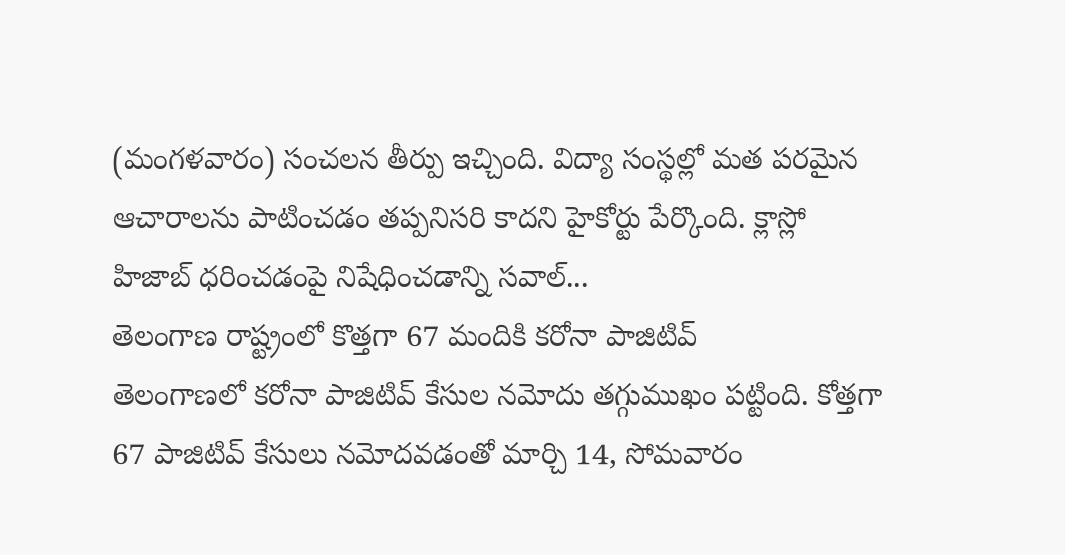(మంగళవారం) సంచలన తీర్పు ఇచ్చింది. విద్యా సంస్థల్లో మత పరమైన ఆచారాలను పాటించడం తప్పనిసరి కాదని హైకోర్టు పేర్కొంది. క్లాస్లో హిజాబ్ ధరించడంపై నిషేధించడాన్ని సవాల్...
తెలంగాణ రాష్ట్రంలో కొత్తగా 67 మందికి కరోనా పాజిటివ్
తెలంగాణలో కరోనా పాజిటివ్ కేసుల నమోదు తగ్గుముఖం పట్టింది. కోత్తగా 67 పాజిటివ్ కేసులు నమోదవడంతో మార్చి 14, సోమవారం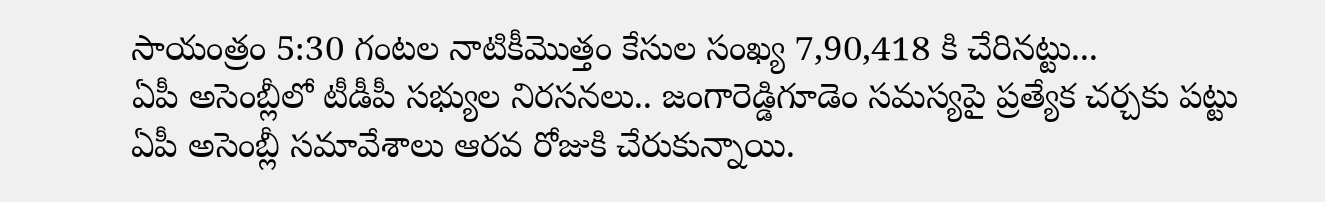సాయంత్రం 5:30 గంటల నాటికీమొత్తం కేసుల సంఖ్య 7,90,418 కి చేరినట్టు...
ఏపీ అసెంబ్లీలో టీడీపీ సభ్యుల నిరసనలు.. జంగారెడ్డిగూడెం సమస్యపై ప్రత్యేక చర్చకు పట్టు
ఏపీ అసెంబ్లీ సమావేశాలు ఆరవ రోజుకి చేరుకున్నాయి.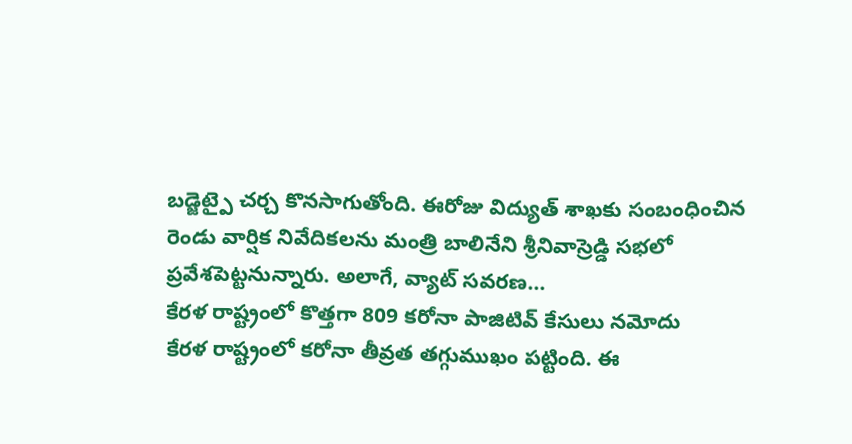బడ్జెట్పై చర్చ కొనసాగుతోంది. ఈరోజు విద్యుత్ శాఖకు సంబంధించిన రెండు వార్షిక నివేదికలను మంత్రి బాలినేని శ్రీనివాస్రెడ్డి సభలో ప్రవేశపెట్టనున్నారు. అలాగే, వ్యాట్ సవరణ...
కేరళ రాష్ట్రంలో కొత్తగా 809 కరోనా పాజిటివ్ కేసులు నమోదు
కేరళ రాష్ట్రంలో కరోనా తీవ్రత తగ్గుముఖం పట్టింది. ఈ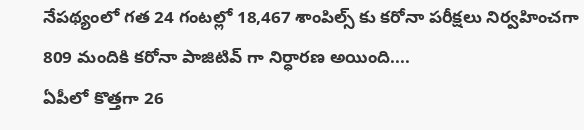నేపథ్యంలో గత 24 గంటల్లో 18,467 శాంపిల్స్ కు కరోనా పరీక్షలు నిర్వహించగా 809 మందికి కరోనా పాజిటివ్ గా నిర్ధారణ అయింది....
ఏపీలో కొత్తగా 26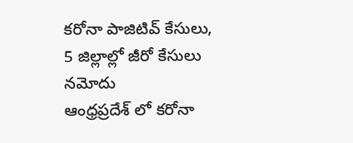కరోనా పాజిటివ్ కేసులు, 5 జిల్లాల్లో జీరో కేసులు నమోదు
ఆంధ్రప్రదేశ్ లో కరోనా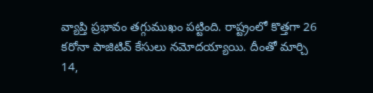వ్యాప్తి ప్రభావం తగ్గుముఖం పట్టింది. రాష్ట్రంలో కొత్తగా 26 కరోనా పాజిటివ్ కేసులు నమోదయ్యాయి. దీంతో మార్చి 14,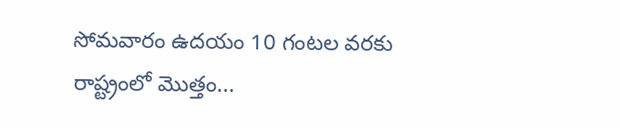సోమవారం ఉదయం 10 గంటల వరకు రాష్ట్రంలో మొత్తం...